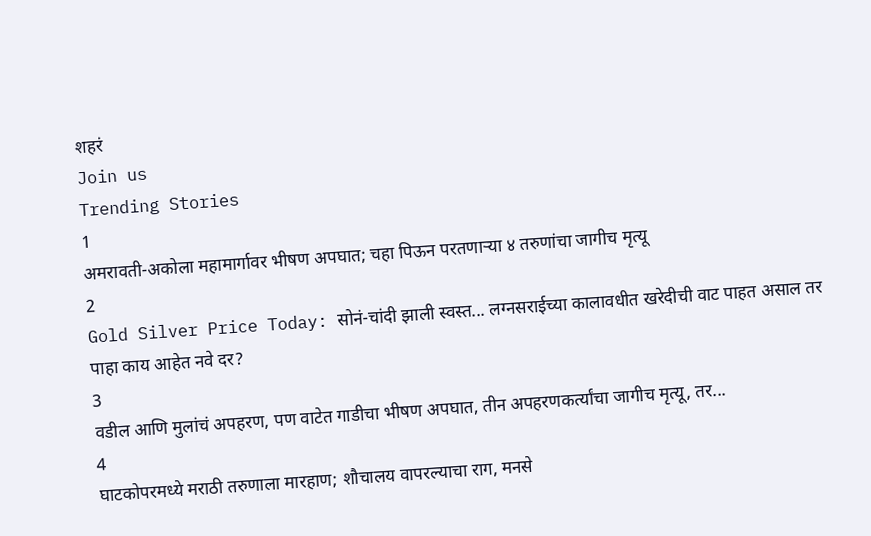शहरं
Join us
Trending Stories
1
अमरावती-अकोला महामार्गावर भीषण अपघात; चहा पिऊन परतणाऱ्या ४ तरुणांचा जागीच मृत्यू
2
Gold Silver Price Today: सोनं-चांदी झाली स्वस्त... लग्नसराईच्या कालावधीत खरेदीची वाट पाहत असाल तर पाहा काय आहेत नवे दर?
3
वडील आणि मुलांचं अपहरण, पण वाटेत गाडीचा भीषण अपघात, तीन अपहरणकर्त्यांचा जागीच मृत्यू, तर...
4
घाटकोपरमध्ये मराठी तरुणाला मारहाण; शौचालय वापरल्याचा राग, मनसे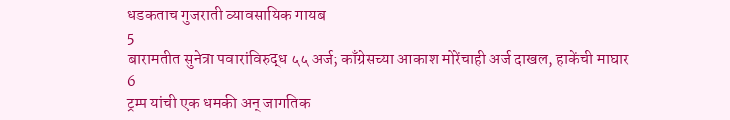धडकताच गुजराती व्यावसायिक गायब
5
बारामतीत सुनेत्रा पवारांविरुद्ध ५५ अर्ज; काँग्रेसच्या आकाश मोरेंचाही अर्ज दाखल, हाकेंची माघार
6
ट्रम्प यांची एक धमकी अन् जागतिक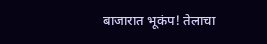बाजारात भूकंप! तेलाचा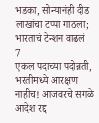भडका, सोन्यानंही दीड लाखांचा टप्पा गाठला; भारताचं टेन्शन वाढलं
7
एकल पदाच्या पदोन्नती, भरतीमध्ये आरक्षण नाहीच! आजवरचे सगळे आदेश रद्द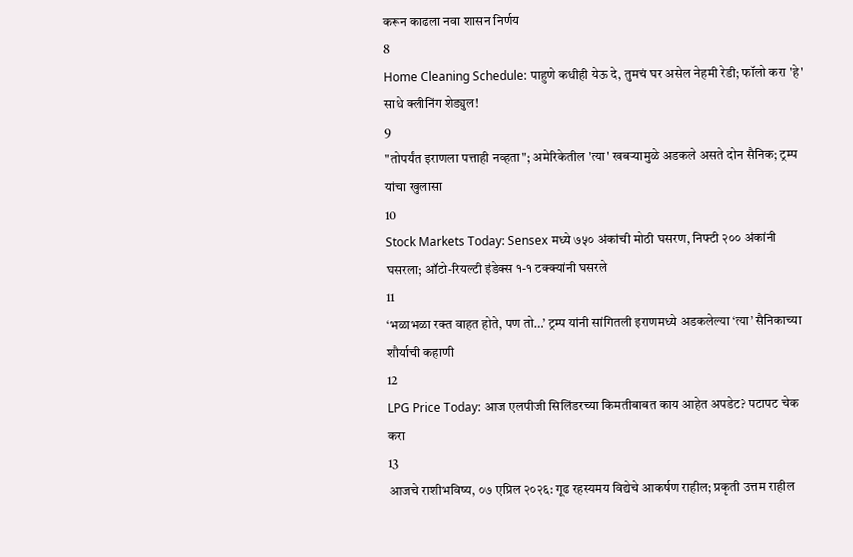करून काढला नवा शासन निर्णय
8
Home Cleaning Schedule: पाहुणे कधीही येऊ दे, तुमचं घर असेल नेहमी रेडी; फॉलो करा 'हे' साधे क्लीनिंग शेड्युल!
9
"तोपर्यंत इराणला पत्ताही नव्हता"; अमेरिकेतील 'त्या' खबऱ्यामुळे अडकले असते दोन सैनिक; ट्रम्प यांचा खुलासा
10
Stock Markets Today: Sensex मध्ये ७५० अंकांची मोठी घसरण, निफ्टी २०० अंकांनी घसरला; ऑटो-रियल्टी इंडेक्स १-१ टक्क्यांनी घसरले
11
‘भळाभळा रक्त वाहत होते, पण तो…’ ट्रम्प यांनी सांगितली इराणमध्ये अडकलेल्या ‘त्या’ सैनिकाच्या शौर्याची कहाणी
12
LPG Price Today: आज एलपीजी सिलिंडरच्या किमतीबाबत काय आहेत अपडेट? पटापट चेक करा
13
आजचे राशीभविष्य, ०७ एप्रिल २०२६: गूढ रहस्यमय विद्येचे आकर्षण राहील; प्रकृती उत्तम राहील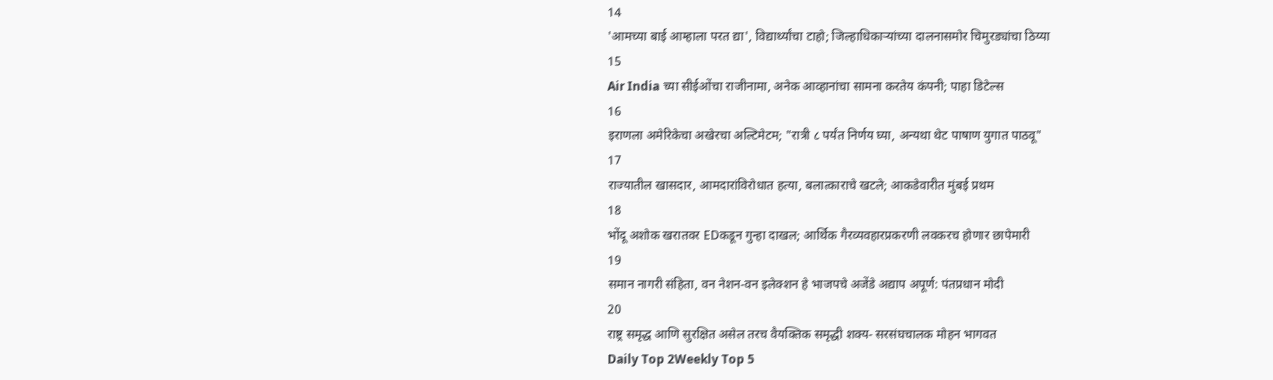14
'आमच्या बाई आम्हाला परत द्या', विद्यार्थ्यांचा टाहो; जिल्हाधिकाऱ्यांच्या दालनासमोर चिमुरड्यांचा ठिय्या
15
Air India च्या सीईओंचा राजीनामा, अनेक आव्हानांचा सामना करतेय कंपनी; पाहा डिटेल्स
16
इराणला अमेरिकेचा अखेरचा अल्टिमेटम; "रात्री ८ पर्यंत निर्णय घ्या, अन्यथा थेट पाषाण युगात पाठवू"
17
राज्यातील खासदार, आमदारांविरोधात हत्या, बलात्काराचे खटले; आकडेवारीत मुंबई प्रथम
18
भोंदू अशोक खरातवर EDकडून गुन्हा दाखल; आर्थिक गैरव्यवहारप्रकरणी लवकरच होणार छापेमारी
19
समान नागरी संहिता, वन नेशन-वन इलेक्शन हे भाजपचे अजेंडे अद्याप अपूर्ण: पंतप्रधान मोदी
20
राष्ट्र समृद्ध आणि सुरक्षित असेल तरच वैयक्तिक समृद्धी शक्य- सरसंघचालक मोहन भागवत
Daily Top 2Weekly Top 5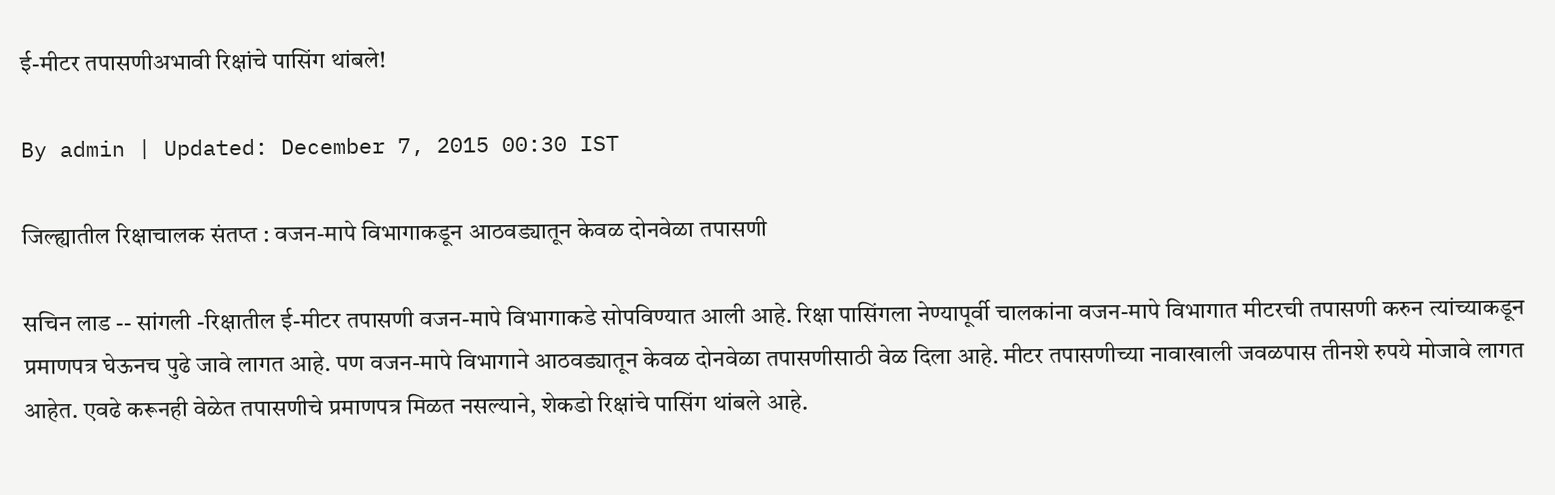ई-मीटर तपासणीअभावी रिक्षांचे पासिंग थांबले!

By admin | Updated: December 7, 2015 00:30 IST

जिल्ह्यातील रिक्षाचालक संतप्त : वजन-मापे विभागाकडून आठवड्यातून केवळ दोनवेळा तपासणी

सचिन लाड -- सांगली -रिक्षातील ई-मीटर तपासणी वजन-मापे विभागाकडे सोपविण्यात आली आहे. रिक्षा पासिंगला नेण्यापूर्वी चालकांना वजन-मापे विभागात मीटरची तपासणी करुन त्यांच्याकडून प्रमाणपत्र घेऊनच पुढे जावे लागत आहे. पण वजन-मापे विभागाने आठवड्यातून केवळ दोनवेळा तपासणीसाठी वेळ दिला आहे. मीटर तपासणीच्या नावाखाली जवळपास तीनशे रुपये मोजावे लागत आहेत. एवढे करूनही वेळेत तपासणीचे प्रमाणपत्र मिळत नसल्याने, शेकडो रिक्षांचे पासिंग थांबले आहे.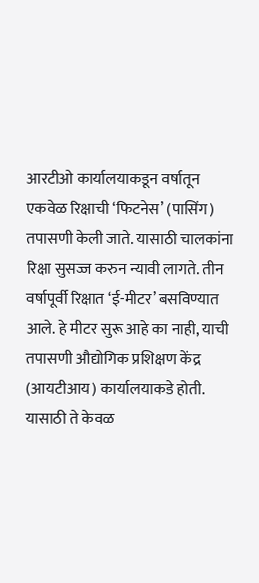आरटीओ कार्यालयाकडून वर्षातून एकवेळ रिक्षाची ‘फिटनेस’ (पासिंग) तपासणी केली जाते. यासाठी चालकांना रिक्षा सुसज्ज करुन न्यावी लागते. तीन वर्षापूर्वी रिक्षात ‘ई-मीटर’ बसविण्यात आले. हे मीटर सुरू आहे का नाही, याची तपासणी औद्योगिक प्रशिक्षण केंद्र (आयटीआय) कार्यालयाकडे होती. यासाठी ते केवळ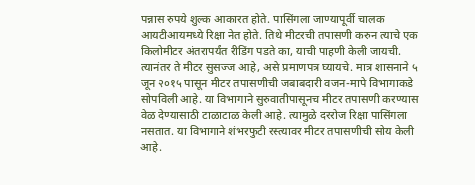पन्नास रुपये शुल्क आकारत होते. पासिंगला जाण्यापूर्वी चालक आयटीआयमध्ये रिक्षा नेत होते. तिथे मीटरची तपासणी करुन त्याचे एक किलोमीटर अंतरापर्यंत रीडिंग पडते का, याची पाहणी केली जायची. त्यानंतर ते मीटर सुसज्ज आहे, असे प्रमाणपत्र घ्यायचे. मात्र शासनाने ५ जून २०१५ पासून मीटर तपासणीची जबाबदारी वजन-मापे विभागाकडे सोपविली आहे. या विभागाने सुरुवातीपासूनच मीटर तपासणी करण्यास वेळ देण्यासाठी टाळाटाळ केली आहे. त्यामुळे दररोज रिक्षा पासिंगला नसतात. या विभागाने शंभरफुटी रस्त्यावर मीटर तपासणीची सोय केली आहे.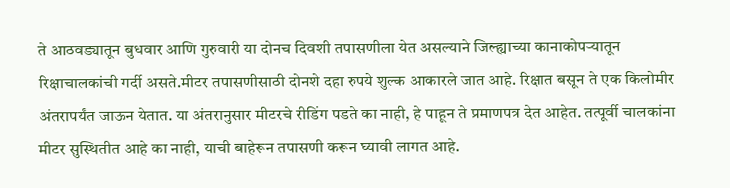ते आठवड्यातून बुधवार आणि गुरुवारी या दोनच दिवशी तपासणीला येत असल्याने जिल्ह्याच्या कानाकोपऱ्यातून रिक्षाचालकांची गर्दी असते.मीटर तपासणीसाठी दोनशे दहा रुपये शुल्क आकारले जात आहे. रिक्षात बसून ते एक किलोमीर अंतरापर्यंत जाऊन येतात. या अंतरानुसार मीटरचे रीडिंग पडते का नाही, हे पाहून ते प्रमाणपत्र देत आहेत. तत्पूर्वी चालकांना मीटर सुस्थितीत आहे का नाही, याची बाहेरून तपासणी करून घ्यावी लागत आहे.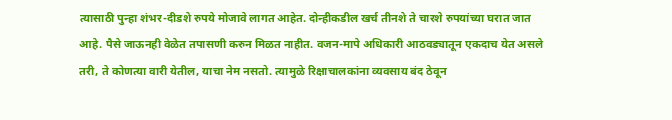त्यासाठी पुन्हा शंभर-दीडशे रुपये मोजावे लागत आहेत. दोन्हीकडील खर्च तीनशे ते चारशे रुपयांच्या घरात जात आहे. पैसे जाऊनही वेळेत तपासणी करुन मिळत नाहीत. वजन-मापे अधिकारी आठवड्यातून एकदाच येत असले तरी, ते कोणत्या वारी येतील, याचा नेम नसतो. त्यामुळे रिक्षाचालकांना व्यवसाय बंद ठेवून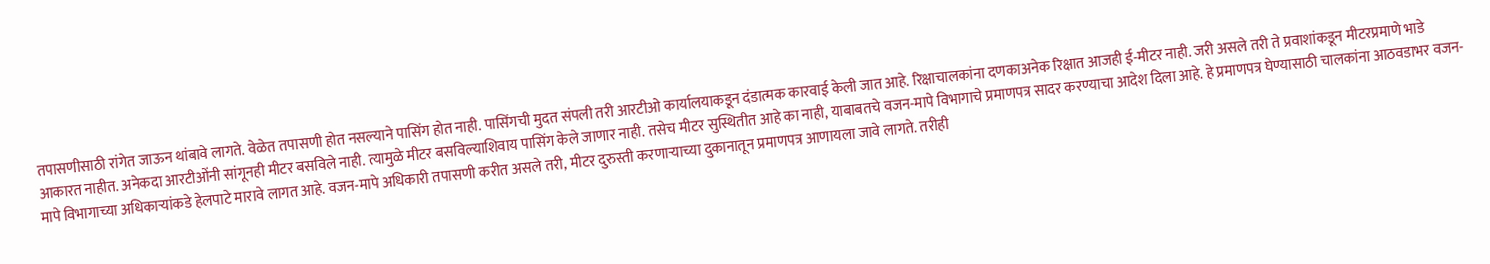तपासणीसाठी रांगेत जाऊन थांबावे लागते. वेळेत तपासणी होत नसल्याने पासिंग होत नाही. पासिंगची मुदत संपली तरी आरटीओ कार्यालयाकडून दंडात्मक कारवाई केली जात आहे. रिक्षाचालकांना दणकाअनेक रिक्षात आजही ई-मीटर नाही. जरी असले तरी ते प्रवाशांकडून मीटरप्रमाणे भाडे आकारत नाहीत. अनेकदा आरटीओंनी सांगूनही मीटर बसविले नाही. त्यामुळे मीटर बसविल्याशिवाय पासिंग केले जाणार नाही. तसेच मीटर सुस्थितीत आहे का नाही, याबाबतचे वजन-मापे विभागाचे प्रमाणपत्र सादर करण्याचा आदेश दिला आहे. हे प्रमाणपत्र घेण्यासाठी चालकांना आठवडाभर वजन-मापे विभागाच्या अधिकाऱ्यांकडे हेलपाटे मारावे लागत आहे. वजन-मापे अधिकारी तपासणी करीत असले तरी, मीटर दुरुस्ती करणाऱ्याच्या दुकानातून प्रमाणपत्र आणायला जावे लागते. तरीही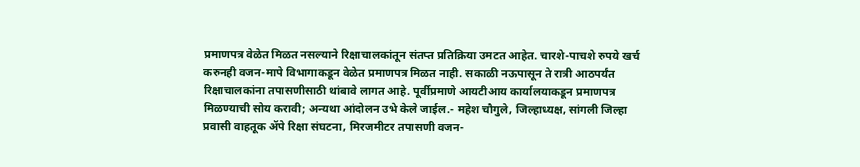प्रमाणपत्र वेळेत मिळत नसल्याने रिक्षाचालकांतून संतप्त प्रतिक्रिया उमटत आहेत. चारशे-पाचशे रुपये खर्च करुनही वजन-मापे विभागाकडून वेळेत प्रमाणपत्र मिळत नाही. सकाळी नऊपासून ते रात्री आठपर्यंत रिक्षाचालकांना तपासणीसाठी थांबावे लागत आहे. पूर्वीप्रमाणे आयटीआय कार्यालयाकडून प्रमाणपत्र मिळण्याची सोय करावी; अन्यथा आंदोलन उभे केले जाईल.- महेश चौगुले, जिल्हाध्यक्ष, सांगली जिल्हा प्रवासी वाहतूक अ‍ॅपे रिक्षा संघटना, मिरजमीटर तपासणी वजन-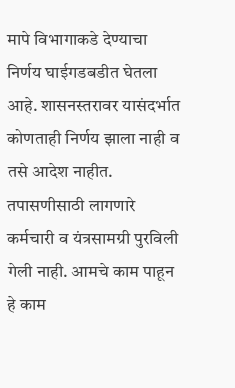मापे विभागाकडे देण्याचा निर्णय घाईगडबडीत घेतला आहे. शासनस्तरावर यासंदर्भात कोणताही निर्णय झाला नाही व तसे आदेश नाहीत. तपासणीसाठी लागणारे कर्मचारी व यंत्रसामग्री पुरविली गेली नाही. आमचे काम पाहून हे काम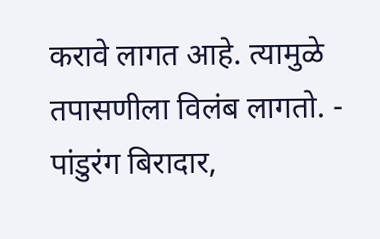करावे लागत आहे. त्यामुळे तपासणीला विलंब लागतो. - पांडुरंग बिरादार,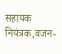सहायक नियंत्रक,वजन-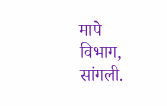मापे विभाग, सांगली.